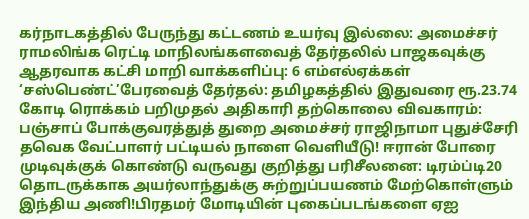கர்நாடகத்தில் பேருந்து கட்டணம் உயர்வு இல்லை: அமைச்சர் ராமலிங்க ரெட்டி மாநிலங்களவைத் தேர்தலில் பாஜகவுக்கு ஆதரவாக கட்சி மாறி வாக்களிப்பு: 6 எம்எல்ஏக்கள் ‘சஸ்பெண்ட்’பேரவைத் தேர்தல்: தமிழகத்தில் இதுவரை ரூ.23.74 கோடி ரொக்கம் பறிமுதல் அதிகாரி தற்கொலை விவகாரம்: பஞ்சாப் போக்குவரத்துத் துறை அமைச்சர் ராஜிநாமா புதுச்சேரி தவெக வேட்பாளர் பட்டியல் நாளை வெளியீடு! ஈரான் போரை முடிவுக்குக் கொண்டு வருவது குறித்து பரிசீலனை: டிரம்ப்டி20 தொடருக்காக அயர்லாந்துக்கு சுற்றுப்பயணம் மேற்கொள்ளும் இந்திய அணி!பிரதமர் மோடியின் புகைப்படங்களை ஏஐ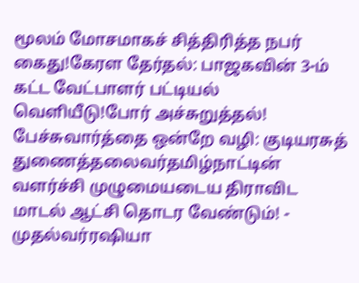மூலம் மோசமாகச் சித்திரித்த நபர் கைது!கேரள தேர்தல்: பாஜகவின் 3-ம் கட்ட வேட்பாளர் பட்டியல் வெளியீடு!போர் அச்சுறுத்தல்! பேச்சுவார்த்தை ஒன்றே வழி: குடியரசுத் துணைத்தலைவர்தமிழ்நாட்டின் வளர்ச்சி முழுமையடைய திராவிட மாடல் ஆட்சி தொடர வேண்டும்! - முதல்வர்ரஷியா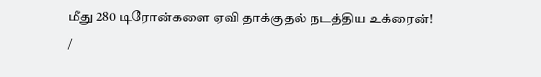மீது 280 டிரோன்களை ஏவி தாக்குதல் நடத்திய உக்ரைன்!
/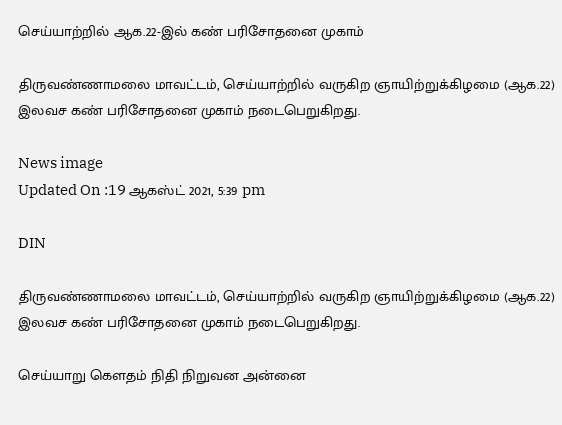செய்யாற்றில் ஆக.22-இல் கண் பரிசோதனை முகாம்

திருவண்ணாமலை மாவட்டம், செய்யாற்றில் வருகிற ஞாயிற்றுக்கிழமை (ஆக.22) இலவச கண் பரிசோதனை முகாம் நடைபெறுகிறது.

News image
Updated On :19 ஆகஸ்ட் 2021, 5:39 pm

DIN

திருவண்ணாமலை மாவட்டம், செய்யாற்றில் வருகிற ஞாயிற்றுக்கிழமை (ஆக.22) இலவச கண் பரிசோதனை முகாம் நடைபெறுகிறது.

செய்யாறு கெளதம் நிதி நிறுவன அன்னை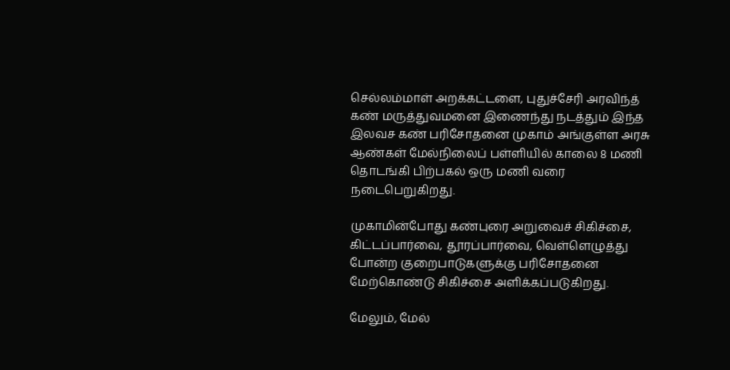செல்லம்மாள் அறக்கட்டளை, புதுச்சேரி அரவிந்த் கண் மருத்துவமனை இணைந்து நடத்தும் இந்த இலவச கண் பரிசோதனை முகாம் அங்குள்ள அரசு ஆண்கள் மேல்நிலைப் பள்ளியில் காலை 8 மணி தொடங்கி பிற்பகல் ஒரு மணி வரை நடைபெறுகிறது.

முகாமின்போது கண்புரை அறுவைச் சிகிச்சை, கிட்டப்பார்வை, தூரப்பார்வை, வெள்ளெழுத்து போன்ற குறைபாடுகளுக்கு பரிசோதனை மேற்கொண்டு சிகிச்சை அளிக்கப்படுகிறது.

மேலும், மேல்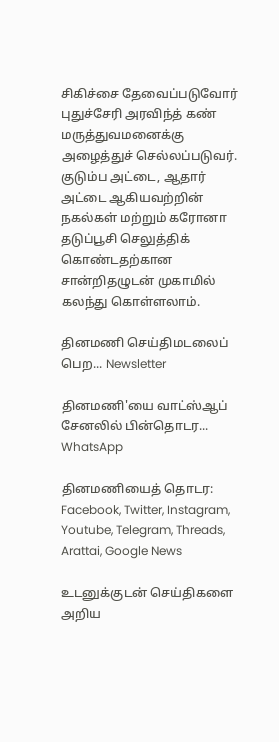சிகிச்சை தேவைப்படுவோர் புதுச்சேரி அரவிந்த் கண் மருத்துவமனைக்கு அழைத்துச் செல்லப்படுவர். குடும்ப அட்டை, ஆதார் அட்டை ஆகியவற்றின் நகல்கள் மற்றும் கரோனா தடுப்பூசி செலுத்திக் கொண்டதற்கான சான்றிதழுடன் முகாமில் கலந்து கொள்ளலாம்.

தினமணி செய்திமடலைப் பெற... Newsletter

தினமணி'யை வாட்ஸ்ஆப் சேனலில் பின்தொடர... WhatsApp

தினமணியைத் தொடர: Facebook, Twitter, Instagram, Youtube, Telegram, Threads, Arattai, Google News

உடனுக்குடன் செய்திகளை அறிய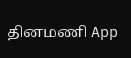தினமணி App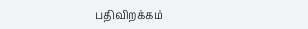பதிவிறக்கம்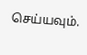செய்யவும்.